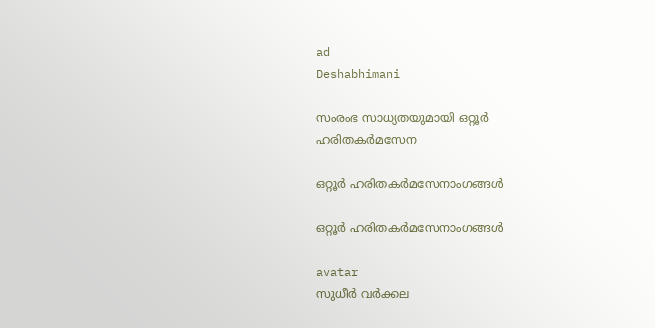ad
Deshabhimani

സംരംഭ സാധ്യതയുമായി ഒറ്റൂർ ഹരിതകർമസേന

ഒറ്റൂർ ഹരിതകർമസേനാംഗങ്ങൾ

ഒറ്റൂർ ഹരിതകർമസേനാംഗങ്ങൾ

avatar
സുധീർ വർക്കല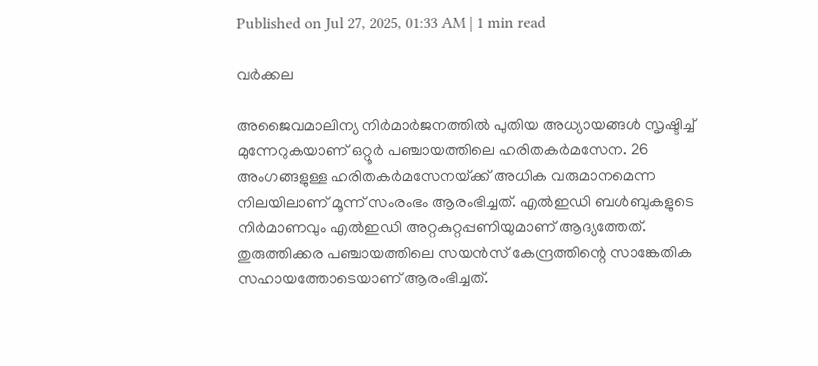Published on Jul 27, 2025, 01:33 AM | 1 min read

വർക്കല

അജൈവമാലിന്യ നിർമാർജനത്തിൽ പുതിയ അധ്യായങ്ങൾ സൃഷ്ടിച്ച് മുന്നേറുകയാണ് ഒറ്റൂർ പഞ്ചായത്തിലെ ഹരിതകർമസേന. 26 അംഗങ്ങളുള്ള ഹരിതകർമസേനയ്‌ക്ക് അധിക വരുമാനമെന്ന നിലയിലാണ് മൂന്ന് സംരംഭം ആരംഭിച്ചത്. എൽഇഡി ബൾബുകളുടെ നിർമാണവും എൽഇഡി അറ്റകുറ്റപ്പണിയുമാണ് ആദ്യത്തേത്. തുരുത്തിക്കര പഞ്ചായത്തിലെ സയൻസ് കേന്ദ്രത്തിന്റെ സാങ്കേതിക സഹായത്തോടെയാണ് ആരംഭിച്ചത്.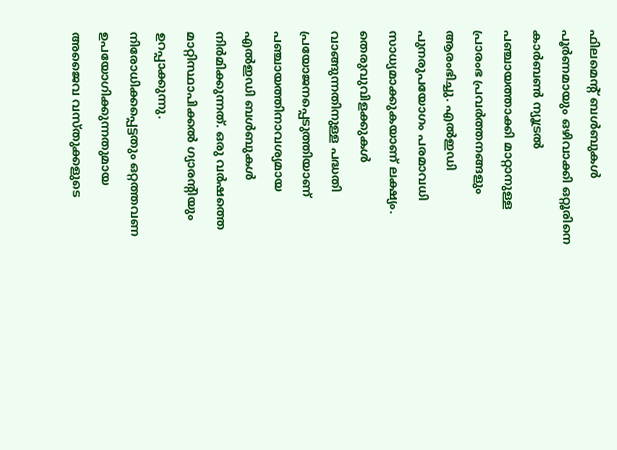ഫിലമെന്റ് ബൾബുകൾ പൂർണമായും ഒഴിവാക്കി ഒറ്റൂരിനെ കാർബൺ ന്യൂട്രൽ പഞ്ചായത്താക്കി മാറ്റാനുള്ള പ്രാരംഭ പ്രവർത്തനങ്ങളും ആരംഭിച്ചു. എൽഇഡി പുനരുപയോഗം പരമാവധി സാധ്യമാക്കുകയാണ് ലക്ഷ്യം. തെരുവുവിളക്കുകൾ വാങ്ങുന്നതിനുള്ള പദ്ധതി പ്രയോജനപ്പെടുത്തിയാണ് പഞ്ചായത്തിനാവശ്യമായ എൽഇഡി ബൾബുകൾ നിർമിക്കുന്നത്. ഒരു വർഷത്തെ മാറ്റിസ്ഥാപിക്കൽ ഗ്യാരന്റിയും ഉറപ്പാക്കുന്നു. നിരോധിക്കപ്പെട്ടതും ഒറ്റത്തവണ ഉപയോഗിക്കുന്നതുമായ അജൈവ വസ്തുക്കളുടെ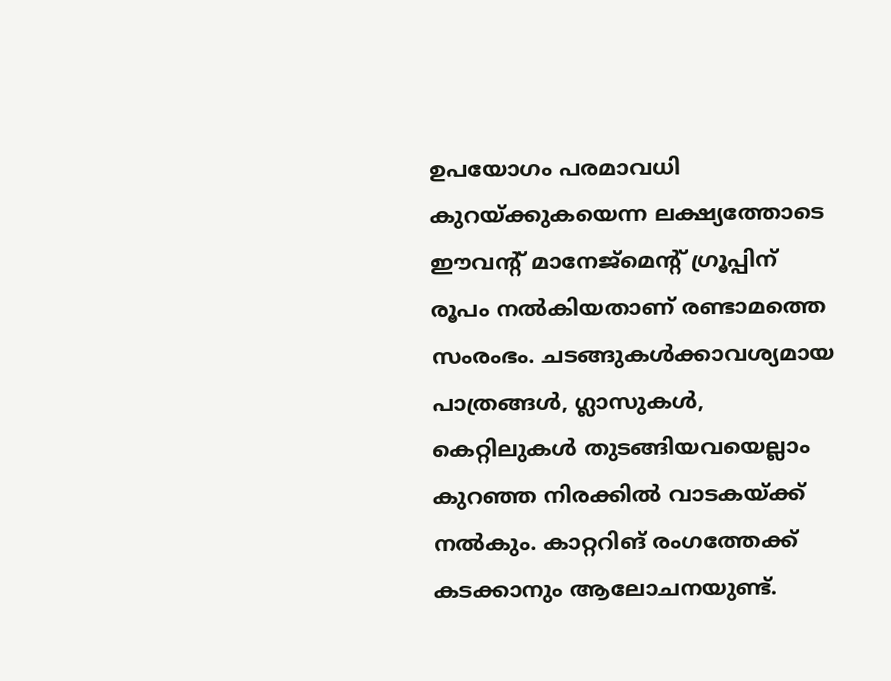ഉപയോഗം പരമാവധി കുറയ്ക്കുകയെന്ന ലക്ഷ്യത്തോടെ ഈവന്റ്‌ മാനേജ്‌മെന്റ്‌ ഗ്രൂപ്പിന് രൂപം നൽകിയതാണ് രണ്ടാമത്തെ സംരംഭം. ചടങ്ങുകൾക്കാവശ്യമായ പാത്രങ്ങൾ, ഗ്ലാസുകൾ, കെറ്റിലുകൾ തുടങ്ങിയവയെല്ലാം കുറഞ്ഞ നിരക്കിൽ വാടകയ്ക്ക്‌ നൽകും. കാറ്ററിങ് രംഗത്തേക്ക് കടക്കാനും ആലോചനയുണ്ട്.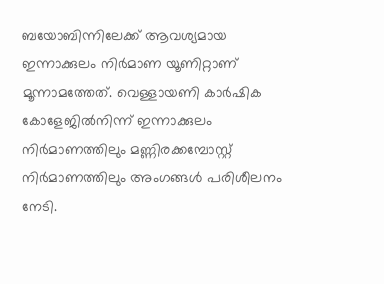ബയോബിന്നിലേക്ക് ആവശ്യമായ ഇന്നാക്കുലം നിർമാണ യൂണിറ്റാണ് മൂന്നാമത്തേത്. വെള്ളായണി കാർഷിക കോളേജിൽനിന്ന്‌ ഇന്നാക്കുലം നിർമാണത്തിലും മണ്ണിരക്കമ്പോസ്റ്റ് നിർമാണത്തിലും അംഗങ്ങൾ പരിശീലനം നേടി.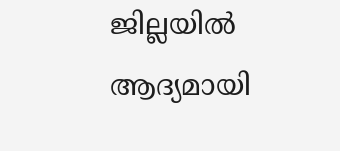ജില്ലയിൽ ആദ്യമായി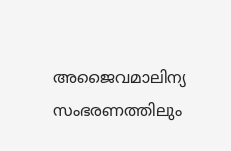അജൈവമാലിന്യ സംഭരണത്തിലും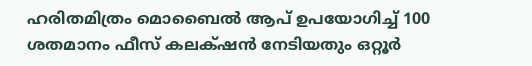ഹരിതമിത്രം മൊബൈൽ ആപ് ഉപയോഗിച്ച് 100 ശതമാനം ഫീസ് കലക്‌ഷൻ നേടിയതും ഒറ്റൂർ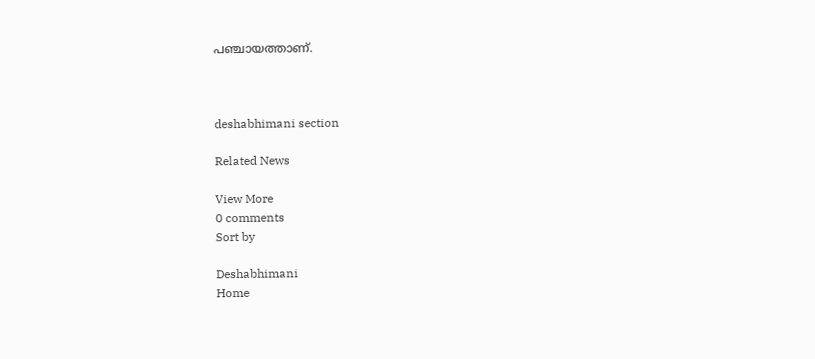പഞ്ചായത്താണ്.



deshabhimani section

Related News

View More
0 comments
Sort by

Deshabhimani
Home